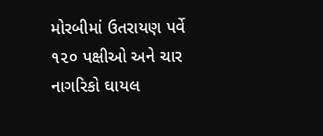મોરબીમાં ઉતરાયણ પર્વે ૧૨૦ પક્ષીઓ અને ચાર નાગરિકો ઘાયલ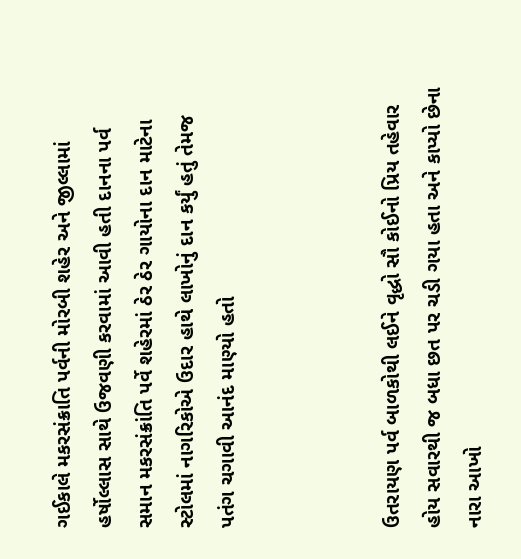ગઈકાલે મકરસંક્રાતિ પર્વની મોરબી શહેર અને જીલ્લામાં હર્ષોલ્લાસ સાથે ઉજવણી કરવામાં આવી હતી દાનના પર્વ સમાન મકરસંક્રાંતિ પર્વે શહેરમાં ઠેર ઠેર ગાયોના દાન માટેના સ્ટોલમાં નાગરિકોએ ઉદાર હાથે લાખોનું દાન કર્યું હતું તેમજ પતંગ ચગાવી આનંદ માણ્યો હતો



ઉતરાયણ પર્વ બાળકોથી લઈને વૃદ્ધો સૌ કોઈનો પ્રિય તહેવાર હોય સવારથી જ બધા છત પર ચડી ગયા હતા અને કાપ્યો છેના નારા આખો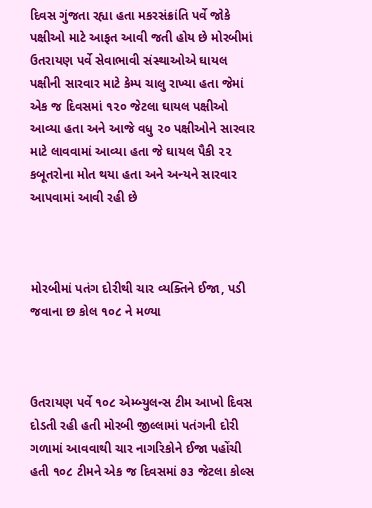દિવસ ગુંજતા રહ્યા હતા મકરસંક્રાંતિ પર્વે જોકે પક્ષીઓ માટે આફત આવી જતી હોય છે મોરબીમાં ઉતરાયણ પર્વે સેવાભાવી સંસ્થાઓએ ઘાયલ પક્ષીની સારવાર માટે કેમ્પ ચાલુ રાખ્યા હતા જેમાં એક જ દિવસમાં ૧૨૦ જેટલા ઘાયલ પક્ષીઓ આવ્યા હતા અને આજે વધુ ૨૦ પક્ષીઓને સારવાર માટે લાવવામાં આવ્યા હતા જે ઘાયલ પૈકી ૨૨ કબૂતરોના મોત થયા હતા અને અન્યને સારવાર આપવામાં આવી રહી છે



મોરબીમાં પતંગ દોરીથી ચાર વ્યક્તિને ઈજા, પડી જવાના છ કોલ ૧૦૮ ને મળ્યા



ઉતરાયણ પર્વે ૧૦૮ એમ્બ્યુલન્સ ટીમ આખો દિવસ દોડતી રહી હતી મોરબી જીલ્લામાં પતંગની દોરી ગળામાં આવવાથી ચાર નાગરિકોને ઈજા પહોંચી હતી ૧૦૮ ટીમને એક જ દિવસમાં ૭૩ જેટલા કોલ્સ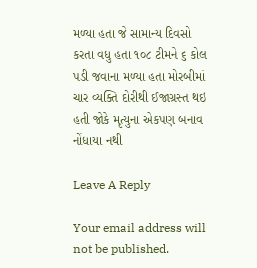મળ્યા હતા જે સામાન્ય દિવસો કરતા વધુ હતા ૧૦૮ ટીમને ૬ કોલ પડી જવાના મળ્યા હતા મોરબીમાં ચાર વ્યક્તિ દોરીથી ઈજાગ્રસ્ત થઇ હતી જોકે મૃત્યુના એકપણ બનાવ નોંધાયા નથી

Leave A Reply

Your email address will not be published.